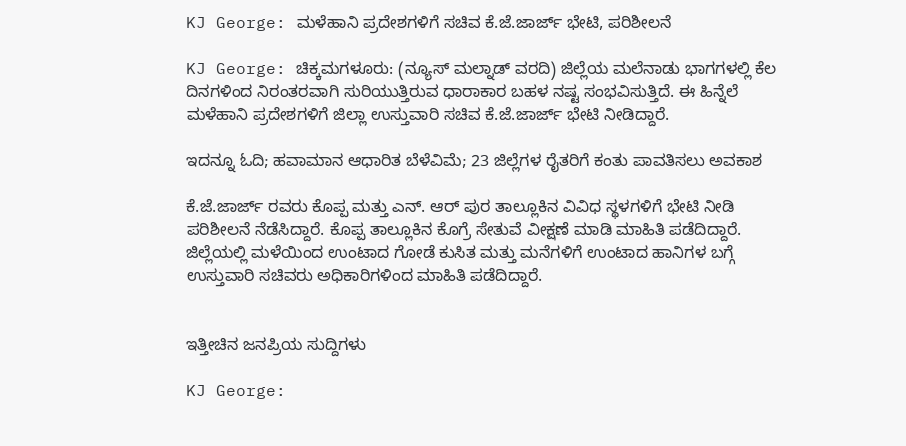KJ George: ಮಳೆಹಾನಿ ಪ್ರದೇಶಗಳಿಗೆ ಸಚಿವ ಕೆ.ಜೆ.ಜಾರ್ಜ್ ಭೇಟಿ, ಪರಿಶೀಲನೆ

KJ George: ಚಿಕ್ಕಮಗಳೂರು: (ನ್ಯೂಸ್ ಮಲ್ನಾಡ್ ವರದಿ) ಜಿಲ್ಲೆಯ ಮಲೆನಾಡು ಭಾಗಗಳಲ್ಲಿ ಕೆಲ ದಿನಗಳಿಂದ ನಿರಂತರವಾಗಿ ಸುರಿಯುತ್ತಿರುವ ಧಾರಾಕಾರ ಬಹಳ ನಷ್ಟ ಸಂಭವಿಸುತ್ತಿದೆ. ಈ ಹಿನ್ನೆಲೆ ಮಳೆಹಾನಿ ಪ್ರದೇಶಗಳಿಗೆ ಜಿಲ್ಲಾ ಉಸ್ತುವಾರಿ ಸಚಿವ ಕೆ.ಜೆ.ಜಾರ್ಜ್ ಭೇಟಿ ನೀಡಿದ್ದಾರೆ.

ಇದನ್ನೂ ಓದಿ; ಹವಾಮಾನ ಆಧಾರಿತ ಬೆಳೆವಿಮೆ; 23 ಜಿಲ್ಲೆಗಳ ರೈತರಿಗೆ ಕಂತು ಪಾವತಿಸಲು ಅವಕಾಶ

ಕೆ.ಜೆ.ಜಾರ್ಜ್ ರವರು ಕೊಪ್ಪ ಮತ್ತು ಎನ್. ಆರ್ ಪುರ ತಾಲ್ಲೂಕಿನ ವಿವಿಧ ಸ್ಥಳಗಳಿಗೆ ಭೇಟಿ ನೀಡಿ ಪರಿಶೀಲನೆ ನೆಡೆಸಿದ್ದಾರೆ. ಕೊಪ್ಪ ತಾಲ್ಲೂಕಿನ ಕೊಗ್ರೆ ಸೇತುವೆ ವೀಕ್ಷಣೆ ಮಾಡಿ ಮಾಹಿತಿ ಪಡೆದಿದ್ದಾರೆ. ಜಿಲ್ಲೆಯಲ್ಲಿ ಮಳೆಯಿಂದ ಉಂಟಾದ ಗೋಡೆ ಕುಸಿತ ಮತ್ತು ಮನೆಗಳಿಗೆ ಉಂಟಾದ ಹಾನಿಗಳ ಬಗ್ಗೆ ಉಸ್ತುವಾರಿ ಸಚಿವರು ಅಧಿಕಾರಿಗಳಿಂದ ಮಾಹಿತಿ ಪಡೆದಿದ್ದಾರೆ.


ಇತ್ತೀಚಿನ ಜನಪ್ರಿಯ ಸುದ್ದಿಗಳು

KJ George: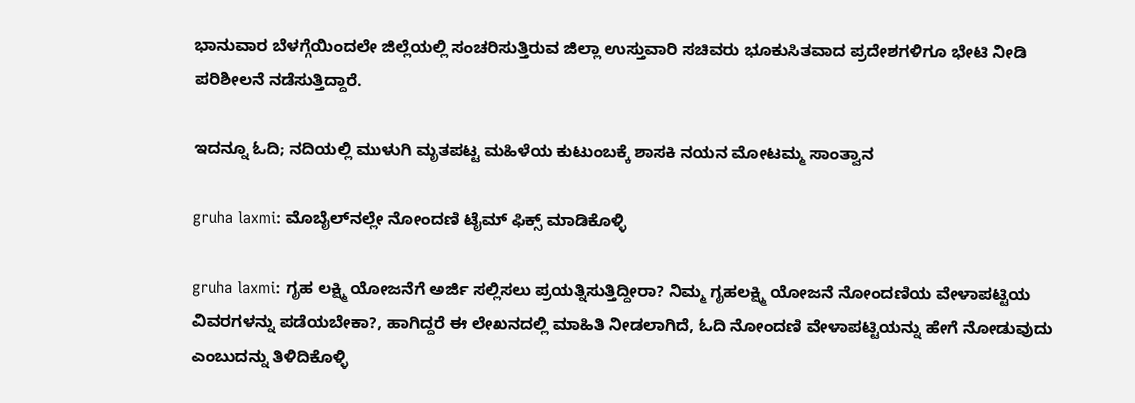ಭಾನುವಾರ ಬೆಳಗ್ಗೆಯಿಂದಲೇ ಜಿಲ್ಲೆಯಲ್ಲಿ ಸಂಚರಿಸುತ್ತಿರುವ ಜಿಲ್ಲಾ ಉಸ್ತುವಾರಿ ಸಚಿವರು ಭೂಕುಸಿತವಾದ ಪ್ರದೇಶಗಳಿಗೂ ಭೇಟಿ ನೀಡಿ ಪರಿಶೀಲನೆ ನಡೆಸುತ್ತಿದ್ದಾರೆ.

ಇದನ್ನೂ ಓದಿ; ನದಿಯಲ್ಲಿ ಮುಳುಗಿ ಮೃತಪಟ್ಟ ಮಹಿಳೆಯ ಕುಟುಂಬಕ್ಕೆ ಶಾಸಕಿ ನಯನ ಮೋಟಮ್ಮ ಸಾಂತ್ವಾನ

gruha laxmi: ಮೊಬೈಲ್‌ನಲ್ಲೇ ನೋಂದಣಿ ಟೈಮ್ ಫಿಕ್ಸ್ ಮಾಡಿಕೊಳ್ಳಿ

gruha laxmi: ಗೃಹ ಲಕ್ಷ್ಮಿ ಯೋಜನೆಗೆ ಅರ್ಜಿ ಸಲ್ಲಿಸಲು ಪ್ರಯತ್ನಿಸುತ್ತಿದ್ದೀರಾ? ನಿಮ್ಮ ಗೃಹಲಕ್ಷ್ಮಿ ಯೋಜನೆ ನೋಂದಣಿಯ ವೇಳಾಪಟ್ಟಿಯ ವಿವರಗಳನ್ನು ಪಡೆಯಬೇಕಾ?, ಹಾಗಿದ್ದರೆ ಈ ಲೇಖನದಲ್ಲಿ ಮಾಹಿತಿ ನೀಡಲಾಗಿದೆ, ಓದಿ ನೋಂದಣಿ ವೇಳಾಪಟ್ಟಿಯನ್ನು ಹೇಗೆ ನೋಡುವುದು ಎಂಬುದನ್ನು ತಿಳಿದಿಕೊಳ್ಳಿ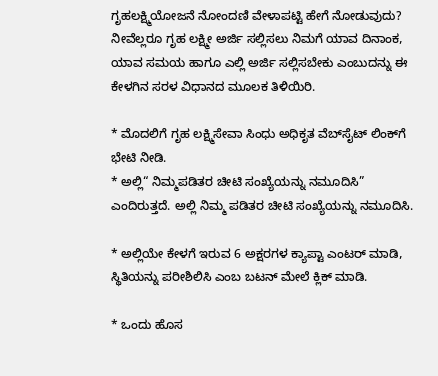ಗೃಹಲಕ್ಷ್ಮಿಯೋಜನೆ ನೋಂದಣಿ ವೇಳಾಪಟ್ಟಿ ಹೇಗೆ ನೋಡುವುದು?
ನೀವೆಲ್ಲರೂ ಗೃಹ ಲಕ್ಷ್ಮೀ ಅರ್ಜಿ ಸಲ್ಲಿಸಲು ನಿಮಗೆ ಯಾವ ದಿನಾಂಕ, ಯಾವ ಸಮಯ ಹಾಗೂ ಎಲ್ಲಿ ಅರ್ಜಿ ಸಲ್ಲಿಸಬೇಕು ಎಂಬುದನ್ನು ಈ ಕೇಳಗಿನ ಸರಳ ವಿಧಾನದ ಮೂಲಕ ತಿಳಿಯಿರಿ.

* ಮೊದಲಿಗೆ ಗೃಹ ಲಕ್ಷ್ಮಿಸೇವಾ ಸಿಂಧು ಅಧಿಕೃತ ವೆಬ್‌ಸೈಟ್ ಲಿಂಕ್‌ಗೆ ಭೇಟಿ ನೀಡಿ.
* ಅಲ್ಲಿ“ ನಿಮ್ಮಪಡಿತರ ಚೀಟಿ ಸಂಖ್ಯೆಯನ್ನು ನಮೂದಿಸಿ” ಎಂದಿರುತ್ತದೆ. ಅಲ್ಲಿ ನಿಮ್ಮ ಪಡಿತರ ಚೀಟಿ ಸಂಖ್ಯೆಯನ್ನು ನಮೂದಿಸಿ.

* ಅಲ್ಲಿಯೇ ಕೇಳಗೆ ಇರುವ 6 ಅಕ್ಷರಗಳ ಕ್ಯಾಪ್ಟಾ ಎಂಟರ್ ಮಾಡಿ, ಸ್ಥಿತಿಯನ್ನು ಪರೀಶಿಲಿಸಿ ಎಂಬ ಬಟನ್ ಮೇಲೆ ಕ್ಲಿಕ್ ಮಾಡಿ.

* ಒಂದು ಹೊಸ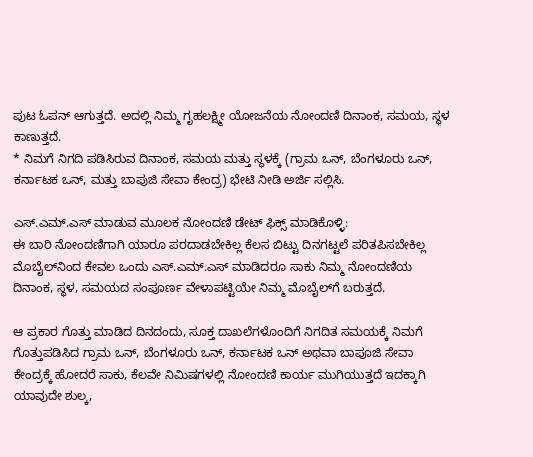ಪುಟ ಓಪನ್ ಆಗುತ್ತದೆ. ಅದಲ್ಲಿ ನಿಮ್ಮ ಗೃಹಲಕ್ಷ್ಮೀ ಯೋಜನೆಯ ನೋಂದಣಿ ದಿನಾಂಕ, ಸಮಯ, ಸ್ಥಳ ಕಾಣುತ್ತದೆ.
* ನಿಮಗೆ ನಿಗದಿ ಪಡಿಸಿರುವ ದಿನಾಂಕ, ಸಮಯ ಮತ್ತು ಸ್ಥಳಕ್ಕೆ (ಗ್ರಾಮ ಒನ್, ಬೆಂಗಳೂರು ಒನ್, ಕರ್ನಾಟಕ ಒನ್, ಮತ್ತು ಬಾಪುಜಿ ಸೇವಾ ಕೇಂದ್ರ) ಭೇಟಿ ನೀಡಿ ಅರ್ಜಿ ಸಲ್ಲಿಸಿ.

ಎಸ್.ಎಮ್.ಎಸ್ ಮಾಡುವ ಮೂಲಕ ನೋಂದಣಿ ಡೇಟ್ ಫಿಕ್ಸ್ ಮಾಡಿಕೊಳ್ಳಿ:
ಈ ಬಾರಿ ನೋಂದಣಿಗಾಗಿ ಯಾರೂ ಪರದಾಡಬೇಕಿಲ್ಲ ಕೆಲಸ ಬಿಟ್ಟು ದಿನಗಟ್ಟಲೆ ಪರಿತಪಿಸಬೇಕಿಲ್ಲ ಮೊಬೈಲ್‌ನಿಂದ ಕೇವಲ ಒಂದು ಎಸ್.ಎಮ್.ಎಸ್ ಮಾಡಿದರೂ ಸಾಕು ನಿಮ್ಮ ನೋಂದಣಿಯ ದಿನಾಂಕ, ಸ್ಥಳ, ಸಮಯದ ಸಂಪೂರ್ಣ ವೇಳಾಪಟ್ಟಿಯೇ ನಿಮ್ಮ ಮೊಬೈಲ್‌ಗೆ ಬರುತ್ತದೆ.

ಆ ಪ್ರಕಾರ ಗೊತ್ತು ಮಾಡಿದ ದಿನದಂದು, ಸೂಕ್ತ ದಾಖಲೆಗಳೊಂದಿಗೆ ನಿಗದಿತ ಸಮಯಕ್ಕೆ ನಿಮಗೆ ಗೊತ್ತುಪಡಿಸಿದ ಗ್ರಾಮ ಒನ್, ಬೆಂಗಳೂರು ಒನ್, ಕರ್ನಾಟಕ ಒನ್ ಅಥವಾ ಬಾಪೂಜಿ ಸೇವಾ ಕೇಂದ್ರಕ್ಕೆ ಹೋದರೆ ಸಾಕು, ಕೆಲವೇ ನಿಮಿಷಗಳಲ್ಲಿ ನೋಂದಣಿ ಕಾರ್ಯ ಮುಗಿಯುತ್ತದೆ ಇದಕ್ಕಾಗಿ ಯಾವುದೇ ಶುಲ್ಕ,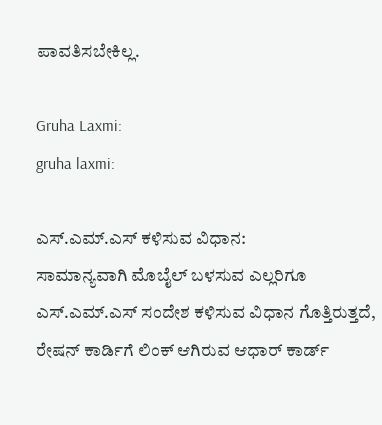ಪಾವತಿಸಬೇಕಿಲ್ಲ.

Gruha Laxmi:
gruha laxmi:

ಎಸ್.ಎಮ್.ಎಸ್ ಕಳಿಸುವ ವಿಧಾನ:
ಸಾಮಾನ್ಯವಾಗಿ ಮೊಬೈಲ್ ಬಳಸುವ ಎಲ್ಲರಿಗೂ ಎಸ್.ಎಮ್.ಎಸ್ ಸಂದೇಶ ಕಳಿಸುವ ವಿಧಾನ ಗೊತ್ತಿರುತ್ತದೆ, ರೇಷನ್ ಕಾರ್ಡಿಗೆ ಲಿಂಕ್ ಆಗಿರುವ ಆಧಾರ್ ಕಾರ್ಡ್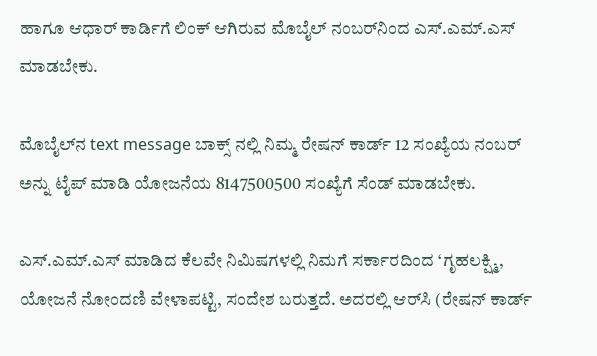ಹಾಗೂ ಆಧಾರ್ ಕಾರ್ಡಿಗೆ ಲಿಂಕ್ ಆಗಿರುವ ಮೊಬೈಲ್ ನಂಬರ್‌ನಿಂದ ಎಸ್.ಎಮ್.ಎಸ್ ಮಾಡಬೇಕು.

ಮೊಬೈಲ್‌ನ text message ಬಾಕ್ಸ್ ನಲ್ಲಿ ನಿಮ್ಮ ರೇಷನ್ ಕಾರ್ಡ್ 12 ಸಂಖ್ಯೆಯ ನಂಬರ್ ಅನ್ನು ಟೈಪ್ ಮಾಡಿ ಯೋಜನೆಯ 8147500500 ಸಂಖ್ಯೆಗೆ ಸೆಂಡ್ ಮಾಡಬೇಕು.

ಎಸ್.ಎಮ್.ಎಸ್ ಮಾಡಿದ ಕೆಲವೇ ನಿಮಿಷಗಳಲ್ಲಿ ನಿಮಗೆ ಸರ್ಕಾರದಿಂದ ‘ಗೃಹಲಕ್ಷ್ಮಿ, ಯೋಜನೆ ನೋಂದಣಿ ವೇಳಾಪಟ್ಟಿ, ಸಂದೇಶ ಬರುತ್ತದೆ. ಅದರಲ್ಲಿ ಆರ್‌ಸಿ (ರೇಷನ್ ಕಾರ್ಡ್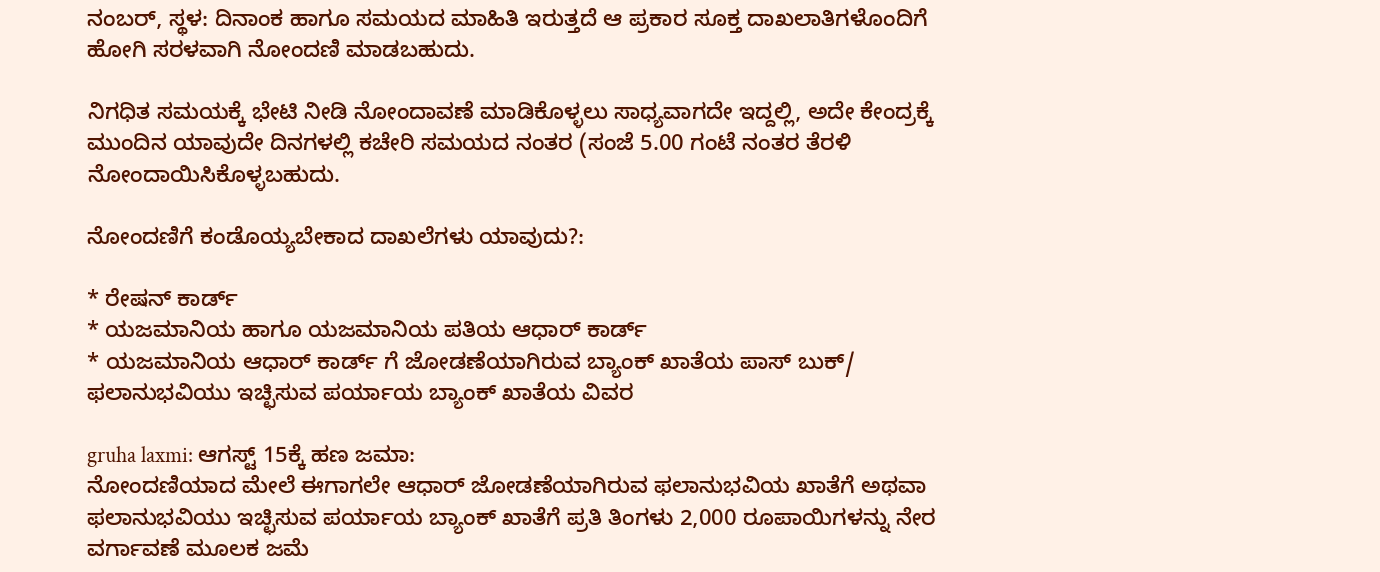ನಂಬರ್, ಸ್ಥಳ: ದಿನಾಂಕ ಹಾಗೂ ಸಮಯದ ಮಾಹಿತಿ ಇರುತ್ತದೆ ಆ ಪ್ರಕಾರ ಸೂಕ್ತ ದಾಖಲಾತಿಗಳೊಂದಿಗೆ ಹೋಗಿ ಸರಳವಾಗಿ ನೋಂದಣಿ ಮಾಡಬಹುದು.

ನಿಗಧಿತ ಸಮಯಕ್ಕೆ ಭೇಟಿ ನೀಡಿ ನೋಂದಾವಣೆ ಮಾಡಿಕೊಳ್ಳಲು ಸಾಧ್ಯವಾಗದೇ ಇದ್ದಲ್ಲಿ, ಅದೇ ಕೇಂದ್ರಕ್ಕೆ ಮುಂದಿನ ಯಾವುದೇ ದಿನಗಳಲ್ಲಿ ಕಚೇರಿ ಸಮಯದ ನಂತರ (ಸಂಜೆ 5.00 ಗಂಟೆ ನಂತರ ತೆರಳಿ ನೋಂದಾಯಿಸಿಕೊಳ್ಳಬಹುದು.

ನೋಂದಣಿಗೆ ಕಂಡೊಯ್ಯಬೇಕಾದ ದಾಖಲೆಗಳು ಯಾವುದು?:

* ರೇಷನ್ ಕಾರ್ಡ್
* ಯಜಮಾನಿಯ ಹಾಗೂ ಯಜಮಾನಿಯ ಪತಿಯ ಆಧಾರ್ ಕಾರ್ಡ್
* ಯಜಮಾನಿಯ ಆಧಾರ್ ಕಾರ್ಡ್ ಗೆ ಜೋಡಣೆಯಾಗಿರುವ ಬ್ಯಾಂಕ್ ಖಾತೆಯ ಪಾಸ್ ಬುಕ್/ ಫಲಾನುಭವಿಯು ಇಚ್ಛಿಸುವ ಪರ್ಯಾಯ ಬ್ಯಾಂಕ್ ಖಾತೆಯ ವಿವರ

gruha laxmi: ಆಗಸ್ಟ್ 15ಕ್ಕೆ ಹಣ ಜಮಾ:
ನೋಂದಣಿಯಾದ ಮೇಲೆ ಈಗಾಗಲೇ ಆಧಾರ್ ಜೋಡಣೆಯಾಗಿರುವ ಫಲಾನುಭವಿಯ ಖಾತೆಗೆ ಅಥವಾ ಫಲಾನುಭವಿಯು ಇಚ್ಛಿಸುವ ಪರ್ಯಾಯ ಬ್ಯಾಂಕ್ ಖಾತೆಗೆ ಪ್ರತಿ ತಿಂಗಳು 2,000 ರೂಪಾಯಿಗಳನ್ನು ನೇರ ವರ್ಗಾವಣೆ ಮೂಲಕ ಜಮೆ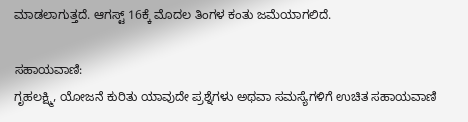ಮಾಡಲಾಗುತ್ತದೆ. ಆಗಸ್ಟ್ 16ಕ್ಕೆ ಮೊದಲ ತಿಂಗಳ ಕಂತು ಜಮೆಯಾಗಲಿದೆ.

ಸಹಾಯವಾಣಿ:
ಗೃಹಲಕ್ಷ್ಮಿ, ಯೋಜನೆ ಕುರಿತು ಯಾವುದೇ ಪ್ರಶ್ನೆಗಳು ಅಥವಾ ಸಮಸ್ಯೆಗಳಿಗೆ ಉಚಿತ ಸಹಾಯವಾಣಿ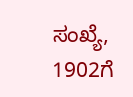ಸಂಖ್ಯೆ, 1902ಗೆ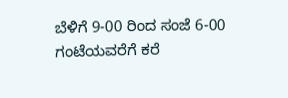ಬೆಳಿಗೆ 9-00 ರಿಂದ ಸಂಜೆ 6-00 ಗಂಟೆಯವರೆಗೆ ಕರೆ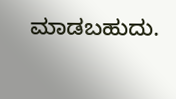ಮಾಡಬಹುದು.